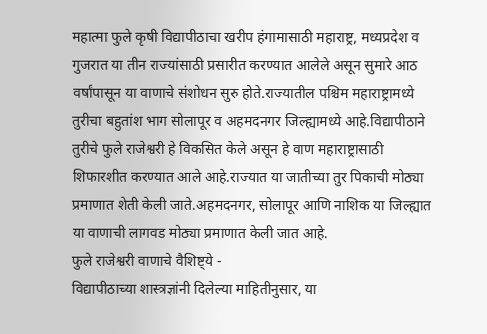महात्मा फुले कृषी विद्यापीठाचा खरीप हंगामासाठी महाराष्ट्र, मध्यप्रदेश व गुजरात या तीन राज्यांसाठी प्रसारीत करण्यात आलेले असून सुमारे आठ वर्षांपासून या वाणाचे संशोधन सुरु होते.राज्यातील पश्चिम महाराष्ट्रामध्ये तुरीचा बहुतांश भाग सोलापूर व अहमदनगर जिल्ह्यामध्ये आहे.विद्यापीठाने तुरीचे फुले राजेश्वरी हे विकसित केले असून हे वाण महाराष्ट्रासाठी शिफारशीत करण्यात आले आहे.राज्यात या जातीच्या तुर पिकाची मोठ्या प्रमाणात शेती केली जाते.अहमदनगर, सोलापूर आणि नाशिक या जिल्ह्यात या वाणाची लागवड मोठ्या प्रमाणात केली जात आहे.
फुले राजेश्वरी वाणाचे वैशिष्ट्ये -
विद्यापीठाच्या शास्त्रज्ञांनी दिलेल्या माहितीनुसार, या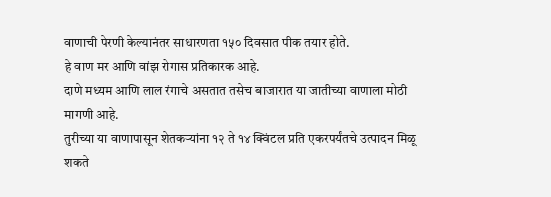वाणाची पेरणी केल्यानंतर साधारणता १५० दिवसात पीक तयार होते.
हे वाण मर आणि वांझ रोगास प्रतिकारक आहे.
दाणे मध्यम आणि लाल रंगाचे असतात तसेच बाजारात या जातीच्या वाणाला मोठी मागणी आहे.
तुरीच्या या वाणापासून शेतकऱ्यांना १२ ते १४ क्विंटल प्रति एकरपर्यंतचे उत्पादन मिळू शकते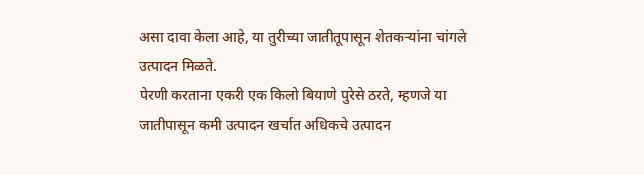असा दावा केला आहे, या तुरीच्या जातीतूपासून शेतकऱ्यांना चांगले उत्पादन मिळते.
पेरणी करताना एकरी एक किलो बियाणे पुरेसे ठरते, म्हणजे या जातीपासून कमी उत्पादन खर्चात अधिकचे उत्पादन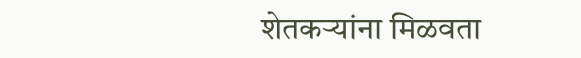शेतकऱ्यांना मिळवता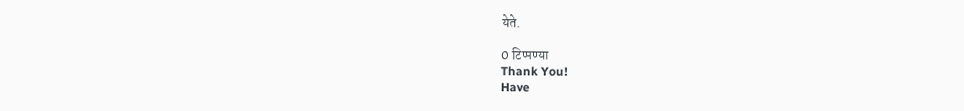येते.

0 टिप्पण्या
Thank You!
Have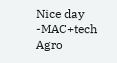Nice day
-MAC+tech Agro